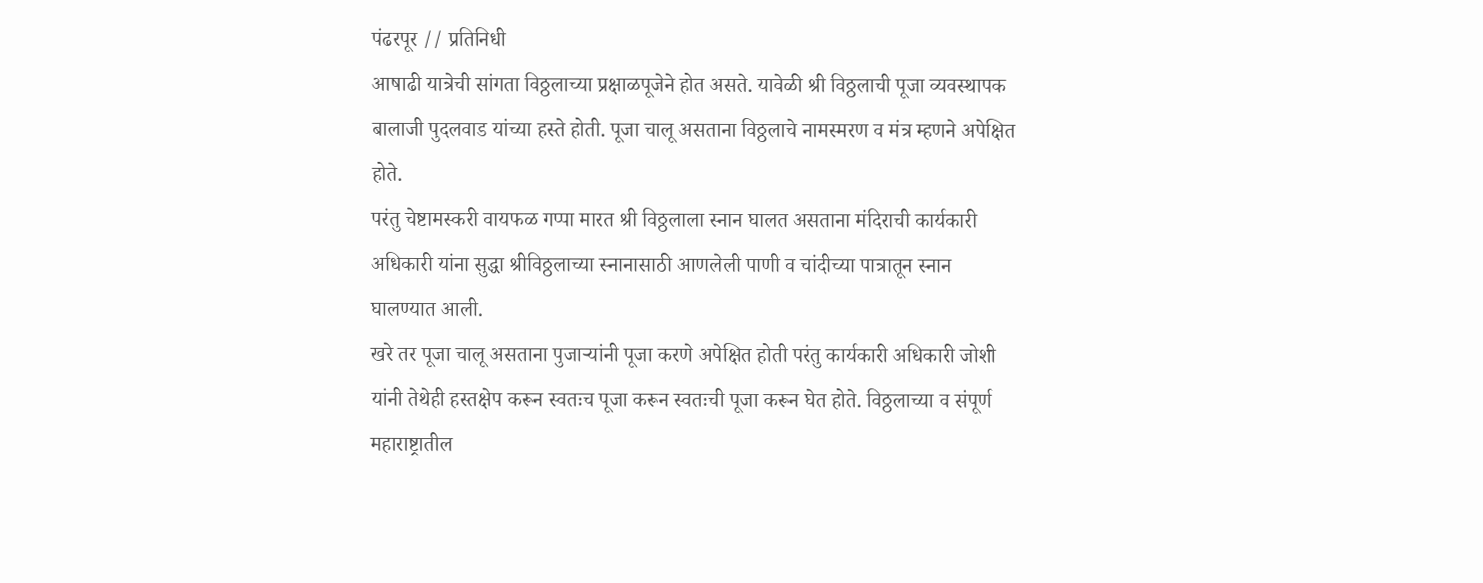पंढरपूर // प्रतिनिधी
आषाढी यात्रेची सांगता विठ्ठलाच्या प्रक्षाळपूजेने होत असते. यावेळी श्री विठ्ठलाची पूजा व्यवस्थापक बालाजी पुदलवाड यांच्या हस्ते होती. पूजा चालू असताना विठ्ठलाचे नामस्मरण व मंत्र म्हणने अपेक्षित होते.
परंतु चेष्टामस्करी वायफळ गप्पा मारत श्री विठ्ठलाला स्नान घालत असताना मंदिराची कार्यकारी अधिकारी यांना सुद्धा श्रीविठ्ठलाच्या स्नानासाठी आणलेली पाणी व चांदीच्या पात्रातून स्नान घालण्यात आली.
खरे तर पूजा चालू असताना पुजाऱ्यांनी पूजा करणे अपेक्षित होती परंतु कार्यकारी अधिकारी जोशी यांनी तेथेही हस्तक्षेप करून स्वतःच पूजा करून स्वतःची पूजा करून घेत होते. विठ्ठलाच्या व संपूर्ण महाराष्ट्रातील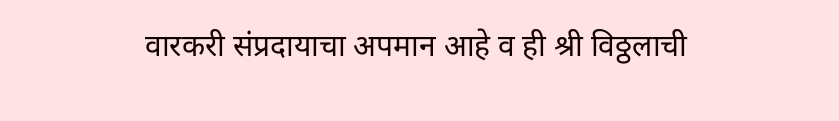वारकरी संप्रदायाचा अपमान आहे व ही श्री विठ्ठलाची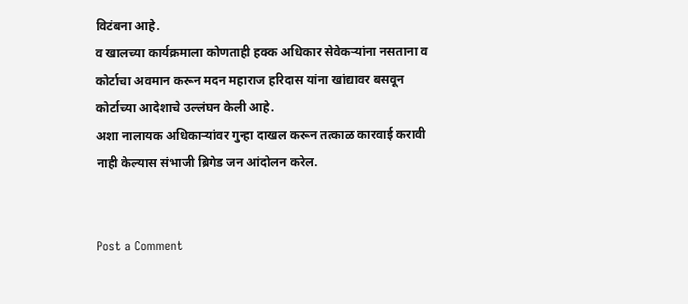विटंबना आहे.
व खालच्या कार्यक्रमाला कोणताही हक्क अधिकार सेवेकऱ्यांना नसताना व कोर्टाचा अवमान करून मदन महाराज हरिदास यांना खांद्यावर बसवून कोर्टाच्या आदेशाचे उल्लंघन केली आहे.
अशा नालायक अधिकाऱ्यांवर गुन्हा दाखल करून तत्काळ कारवाई करावी नाही केल्यास संभाजी ब्रिगेड जन आंदोलन करेल.


Post a Comment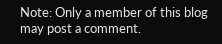Note: Only a member of this blog may post a comment.